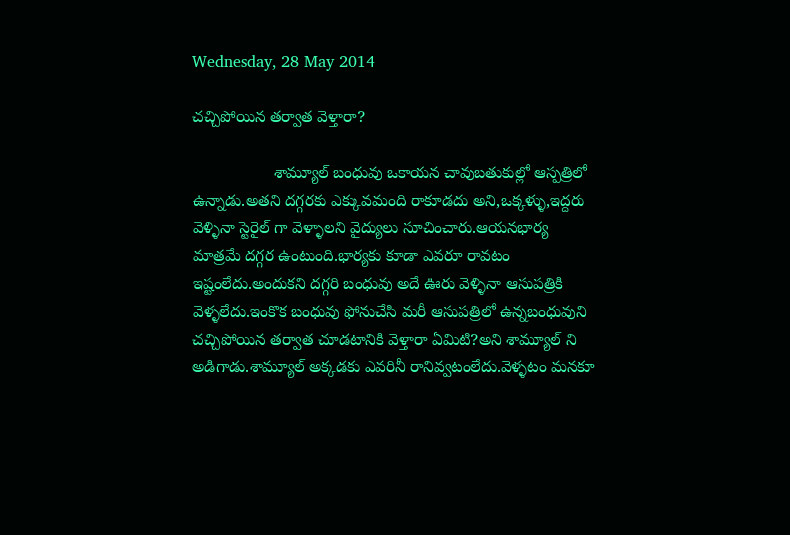Wednesday, 28 May 2014

చచ్చిపోయిన తర్వాత వెళ్తారా?

                  శామ్యూల్ బంధువు ఒకాయన చావుబతుకుల్లో ఆస్పత్రిలో ఉన్నాడు.అతని దగ్గరకు ఎక్కువమంది రాకూడదు అని,ఒక్కళ్ళు,ఇద్దరు వెళ్ళినా స్టెరైల్ గా వెళ్ళాలని వైద్యులు సూచించారు.ఆయనభార్య మాత్రమే దగ్గర ఉంటుంది.భార్యకు కూడా ఎవరూ రావటం ఇష్టంలేదు.అందుకని దగ్గరి బంధువు అదే ఊరు వెళ్ళినా ఆసుపత్రికి వెళ్ళలేదు.ఇంకొక బంధువు ఫోనుచేసి మరీ ఆసుపత్రిలో ఉన్నబంధువుని చచ్చిపోయిన తర్వాత చూడటానికి వెళ్తారా ఏమిటి?అని శామ్యూల్ ని అడిగాడు.శామ్యూల్ అక్కడకు ఎవరినీ రానివ్వటంలేదు.వెళ్ళటం మనకూ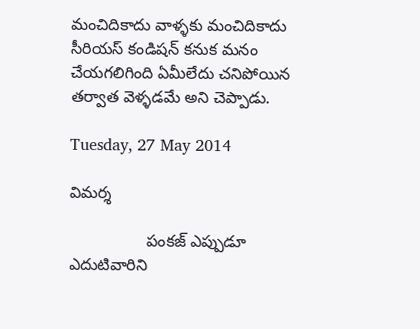మంచిదికాదు వాళ్ళకు మంచిదికాదు సీరియస్ కండిషన్ కనుక మనం చేయగలిగింది ఏమీలేదు చనిపోయిన
తర్వాత వెళ్ళడమే అని చెప్పాడు.

Tuesday, 27 May 2014

విమర్శ

                 పంకజ్ ఎప్పుడూ ఎదుటివారిని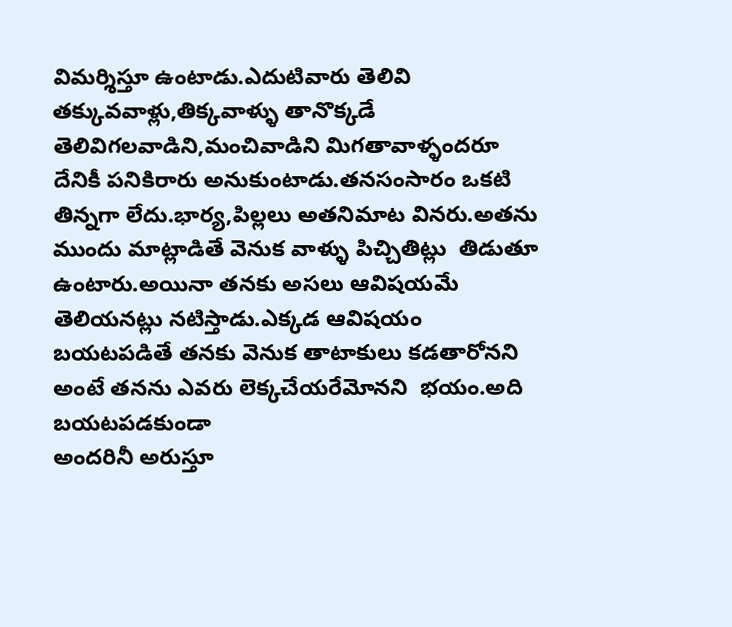విమర్శిస్తూ ఉంటాడు.ఎదుటివారు తెలివి తక్కువవాళ్లు,తిక్కవాళ్ళు తానొక్కడే తెలివిగలవాడిని,మంచివాడిని మిగతావాళ్ళందరూ దేనికీ పనికిరారు అనుకుంటాడు.తనసంసారం ఒకటి తిన్నగా లేదు.భార్య,పిల్లలు అతనిమాట వినరు.అతను ముందు మాట్లాడితే వెనుక వాళ్ళు పిచ్చితిట్లు  తిడుతూ ఉంటారు.అయినా తనకు అసలు ఆవిషయమే తెలియనట్లు నటిస్తాడు.ఎక్కడ ఆవిషయం బయటపడితే తనకు వెనుక తాటాకులు కడతారోనని అంటే తనను ఎవరు లెక్కచేయరేమోనని  భయం.అది బయటపడకుండా
అందరినీ అరుస్తూ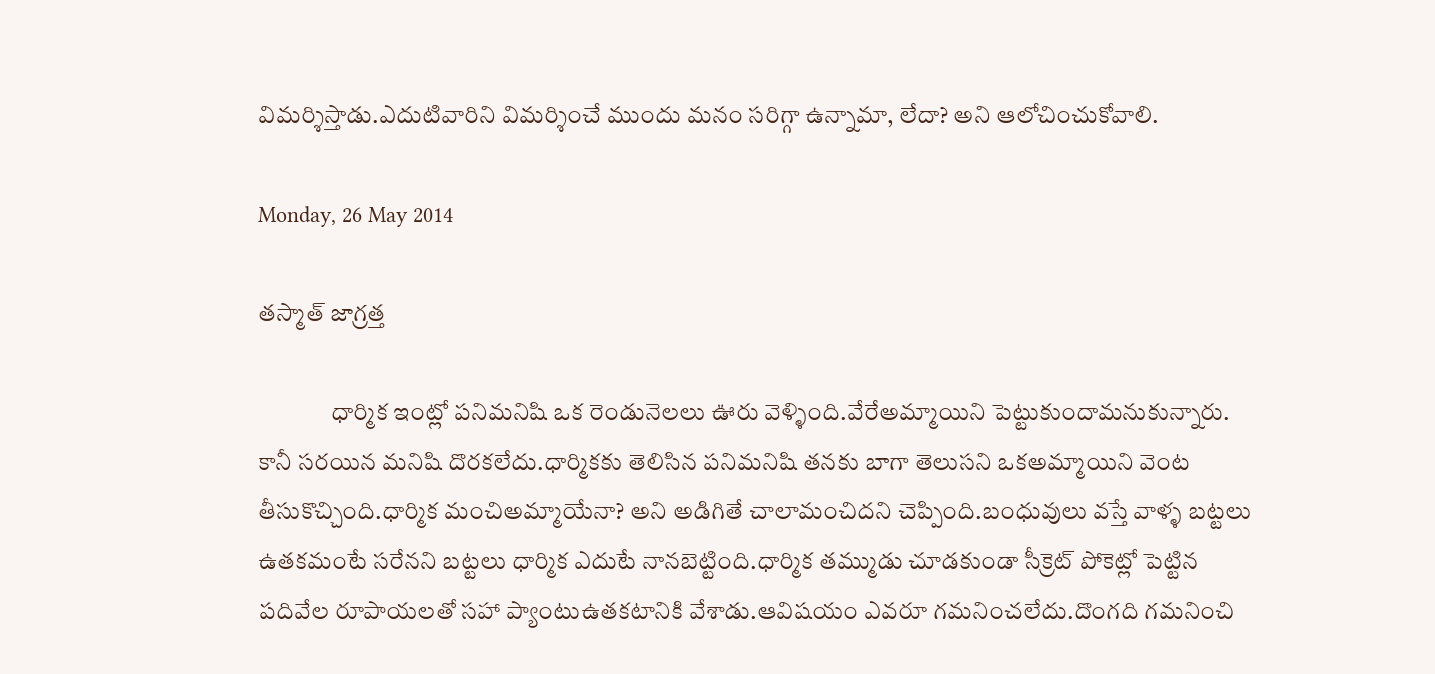విమర్శిస్తాడు.ఎదుటివారిని విమర్శించే ముందు మనం సరిగ్గా ఉన్నామా, లేదా? అని ఆలోచించుకోవాలి.

Monday, 26 May 2014

తస్మాత్ జాగ్రత్త

               ధార్మిక ఇంట్లో పనిమనిషి ఒక రెండునెలలు ఊరు వెళ్ళింది.వేరేఅమ్మాయిని పెట్టుకుందామనుకున్నారు.
కానీ సరయిన మనిషి దొరకలేదు.ధార్మికకు తెలిసిన పనిమనిషి తనకు బాగా తెలుసని ఒకఅమ్మాయిని వెంట తీసుకొచ్చింది.ధార్మిక మంచిఅమ్మాయేనా? అని అడిగితే చాలామంచిదని చెప్పింది.బంధువులు వస్తే వాళ్ళ బట్టలు ఉతకమంటే సరేనని బట్టలు ధార్మిక ఎదుటే నానబెట్టింది.ధార్మిక తమ్ముడు చూడకుండా సీక్రెట్ పోకెట్లో పెట్టిన పదివేల రూపాయలతో సహా ప్యాంటుఉతకటానికి వేశాడు.ఆవిషయం ఎవరూ గమనించలేదు.దొంగది గమనించి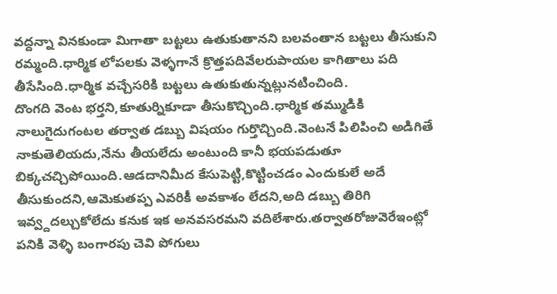వద్దన్నా వినకుండా మిగాతా బట్టలు ఉతుకుతానని బలవంతాన బట్టలు తీసుకుని రమ్మంది.ధార్మిక లోపలకు వెళ్ళగానే క్రొత్తపదివేలరుపాయల కాగితాలు పది తీసేసింది.ధార్మిక వచ్చేసరికి బట్టలు ఉతుకుతున్నట్లునటించింది.
దొంగది వెంట భర్తని,కూతుర్నికూడా తీసుకొచ్చింది.ధార్మిక తమ్ముడికి నాలుగైదుగంటల తర్వాత డబ్బు విషయం గుర్తొచ్చింది.వెంటనే పిలిపించి అడిగితే నాకుతెలియదు,నేను తీయలేదు అంటుంది కానీ భయపడుతూ బిక్కచచ్చిపోయింది.ఆడదానిమీద కేసుపెట్టి,కొట్టించడం ఎందుకులే అదే తీసుకుందని,ఆమెకుతప్ప ఎవరికీ అవకాశం లేదని,అది డబ్బు తిరిగి ఇవ్వ్దదల్చుకోలేదు కనుక ఇక అనవసరమని వదిలేశారు.తర్వాతరోజువెరేఇంట్లో   పనికి వెళ్ళి బంగారపు చెవి పోగులు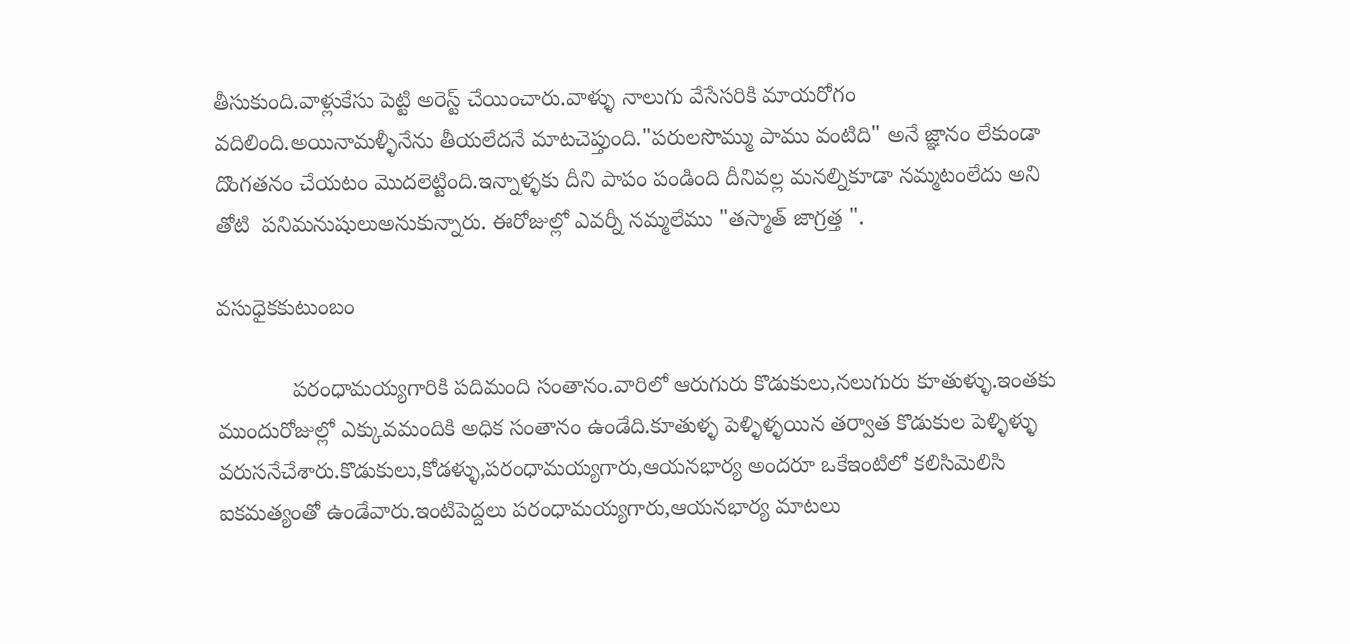తీసుకుంది.వాళ్లుకేసు పెట్టి అరెస్ట్ చేయించారు.వాళ్ళు నాలుగు వేసేసరికి మాయరోగం వదిలింది.అయినామళ్ళీనేను తీయలేదనే మాటచెప్తుంది."పరులసొమ్ము పాము వంటిది" అనే జ్ఞానం లేకుండా దొంగతనం చేయటం మొదలెట్టింది.ఇన్నాళ్ళకు దీని పాపం పండింది దీనివల్ల మనల్నికూడా నమ్మటంలేదు అని తోటి  పనిమనుషులుఅనుకున్నారు. ఈరోజుల్లో ఎవర్నీ నమ్మలేము "తస్మాత్ జాగ్రత్త ".

వసుధైకకుటుంబం

            పరంధామయ్యగారికి పదిమంది సంతానం.వారిలో ఆరుగురు కొడుకులు,నలుగురు కూతుళ్ళు.ఇంతకు
ముందురోజుల్లో ఎక్కువమందికి అధిక సంతానం ఉండేది.కూతుళ్ళ పెళ్ళిళ్ళయిన తర్వాత కొడుకుల పెళ్ళిళ్ళు
వరుసనేచేశారు.కొడుకులు,కోడళ్ళు,పరంధామయ్యగారు,ఆయనభార్య అందరూ ఒకేఇంటిలో కలిసిమెలిసి
ఐకమత్యంతో ఉండేవారు.ఇంటిపెద్దలు పరంధామయ్యగారు,ఆయనభార్య మాటలు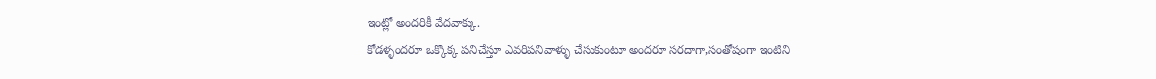ఇంట్లో అందరికీ వేదవాక్కు.
కోడళ్ళందరూ ఒక్కొక్క పనిచేస్తూ ఎవరిపనివాళ్ళు చేసుకుంటూ అందరూ సరదాగా,సంతోషంగా ఇంటిని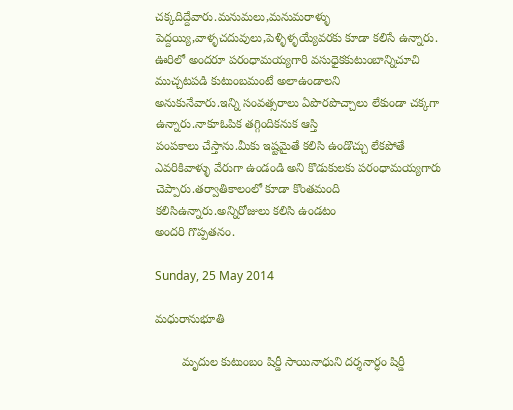చక్కదిద్దేవారు.మనుమలు,మనుమరాళ్ళు పెద్దయ్యి,వాళ్ళచదువులు,పెళ్ళిళ్ళయ్యేవరకు కూడా కలిసే ఉన్నారు.
ఊరిలో అందరూ పరంధామయ్యగారి వసుధైకకుటుంబాన్నిచూచి ముచ్చటపడి కుటుంబమంటే అలాఉండాలని
అనుకునేవారు.ఇన్ని సంవత్సరాలు ఏపొరపొచ్చాలు లేకుండా చక్కగా ఉన్నారు.నాకూఓపిక తగ్గిందికనుక ఆస్తి
పంపకాలు చేస్తాను.మీకు ఇష్టమైతే కలిసి ఉండొచ్చు లేకపోతే ఎవరికివాళ్ళు వేరుగా ఉండండి అని కొడుకులకు పరంధామయ్యగారు చెప్పారు.తర్వాతికాలంలో కూడా కొంతమంది కలిసిఉన్నారు.అన్నిరోజులు కలిసి ఉండటం
అందరి గొప్పతనం.

Sunday, 25 May 2014

మధురానుభూతి

        మృదుల కుటుంబం షిర్డీ సాయినాధుని దర్శనార్ధం షిర్డీ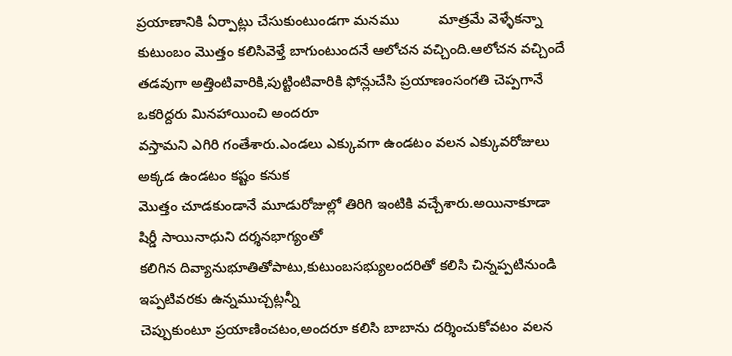ప్రయాణానికి ఏర్పాట్లు చేసుకుంటుండగా మనము          మాత్రమే వెళ్ళేకన్నా కుటుంబం మొత్తం కలిసివెళ్తే బాగుంటుందనే ఆలోచన వచ్చింది.ఆలోచన వచ్చిందే తడవుగా అత్తింటివారికి,పుట్టింటివారికి ఫోన్లుచేసి ప్రయాణంసంగతి చెప్పగానే ఒకరిద్దరు మినహాయించి అందరూ
వస్తామని ఎగిరి గంతేశారు.ఎండలు ఎక్కువగా ఉండటం వలన ఎక్కువరోజులు అక్కడ ఉండటం కష్టం కనుక
మొత్తం చూడకుండానే మూడురోజుల్లో తిరిగి ఇంటికి వచ్చేశారు.అయినాకూడా షిర్డీ సాయినాధుని దర్శనభాగ్యంతో
కలిగిన దివ్యానుభూతితోపాటు,కుటుంబసభ్యులందరితో కలిసి చిన్నప్పటినుండి ఇప్పటివరకు ఉన్నముచ్చట్లన్నీ
చెప్పుకుంటూ ప్రయాణించటం,అందరూ కలిసి బాబాను దర్శించుకోవటం వలన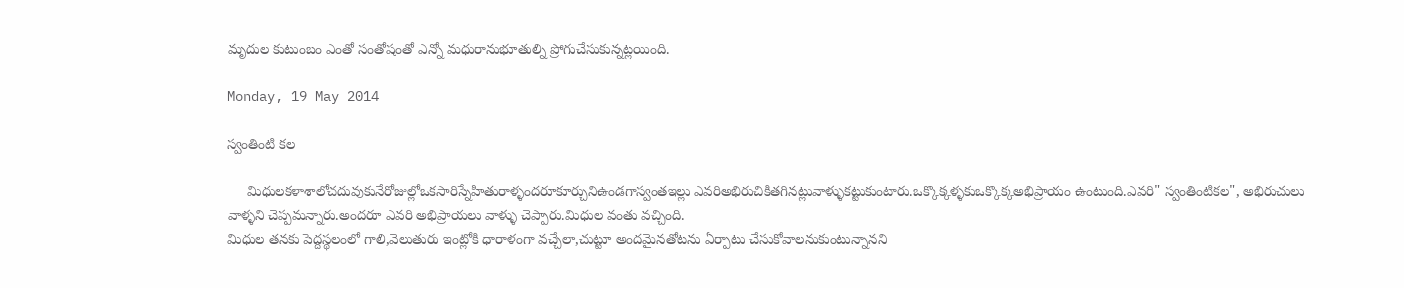మృదుల కుటుంబం ఎంతో సంతోషంతో ఎన్నో మధురానుభూతుల్ని ప్రోగుచేసుకున్నట్లయింది.

Monday, 19 May 2014

స్వంతింటి కల

     మిధులకళాశాలోచదువుకునేరోజుల్లోఒకసారిస్నేహితురాళ్ళందరూకూర్చునిఉండగాస్వంతఇల్లు ఎవరిఅభిరుచికితగినట్లువాళ్ళుకట్టుకుంటారు.ఒక్కొక్కళ్ళకుఒక్కొక్కఅభిప్రాయం ఉంటుంది.ఎవరి" స్వంతింటికల", అభిరుచులు వాళ్ళని చెప్పమన్నారు.అందరూ ఎవరి అభిప్రాయలు వాళ్ళు చెప్పారు.మిధుల వంతు వచ్చింది.
మిధుల తనకు పెద్దస్థలంలో గాలి,వెలుతురు ఇంట్లోకి ధారాళంగా వచ్చేలా,చుట్టూ అందమైనతోటను ఏర్పాటు చేసుకోవాలనుకుంటున్నానని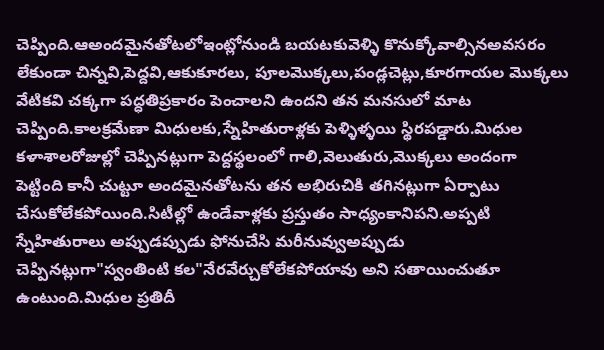చెప్పింది.ఆఅందమైనతోటలోఇంట్లోనుండి బయటకువెళ్ళి కొనుక్కోవాల్సినఅవసరం లేకుండా చిన్నవి,పెద్దవి,ఆకుకూరలు, పూలమొక్కలు,పండ్లచెట్లు,కూరగాయల మొక్కలు  వేటికవి చక్కగా పద్ధతిప్రకారం పెంచాలని ఉందని తన మనసులో మాట చెప్పింది.కాలక్రమేణా మిధులకు,స్నేహితురాళ్లకు పెళ్ళిళ్ళయి స్థిరపడ్డారు.మిధుల కళాశాలరోజుల్లో చెప్పినట్లుగా పెద్దస్థలంలో గాలి,వెలుతురు,మొక్కలు అందంగా
పెట్టింది కానీ చుట్టూ అందమైనతోటను తన అభిరుచికి తగినట్లుగా ఏర్పాటు చేసుకోలేకపోయింది.సిటీల్లో ఉండేవాళ్లకు ప్రస్తుతం సాధ్యంకానిపని.అప్పటి స్నేహితురాలు అప్పుడప్పుడు ఫోనుచేసి మరీనువ్వుఅప్పుడు
చెప్పినట్లుగా"స్వంతింటి కల"నేరవేర్చుకోలేకపోయావు అని సతాయించుతూ ఉంటుంది.మిధుల ప్రతిదీ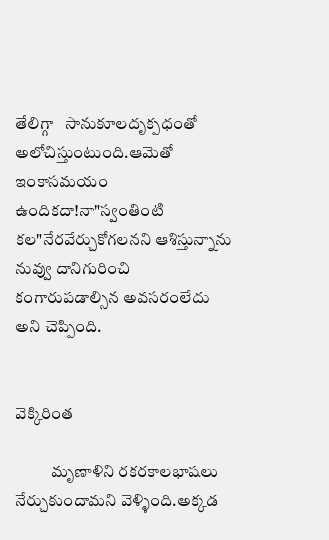తేలిగ్గా   సానుకూలదృక్పధంతో అలోచిస్తుంటుంది.ఆమెతో ఇంకాసమయం ఉందికదా!నా"స్వంతింటి కల"నేరవేర్చుకోగలనని ఆశిస్తున్నాను నువ్వు దానిగురించి కంగారుపడాల్సిన అవసరంలేదు అని చెప్పింది.


వెక్కిరింత

           మృణాళిని రకరకాలభాషలు నేర్చుకుందామని వెళ్ళింది.అక్కడ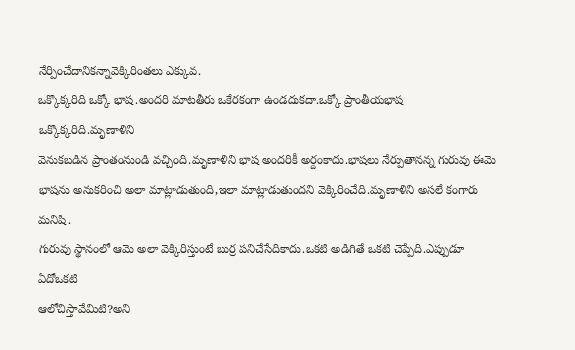నేర్పించేదానికన్నావెక్కిరింతలు ఎక్కువ.
ఒక్కొక్కరిది ఒక్కో భాష.అందరి మాటతీరు ఒకేరకంగా ఉండదుకదా.ఒక్కో ప్రాంతీయభాష ఒక్కొక్కరిది.మృణాళిని
వెనుకబడిన ప్రాంతంనుండి వచ్చింది.మృణాళిని భాష అందరికీ అర్దంకాదు.భాషలు నేర్పుతానన్న గురువు ఈమె
భాషను అనుకరించి అలా మాట్లాడుతుంది,ఇలా మాట్లాడుతుందని వెక్కిరించేది.మృణాళిని అసలే కంగారు మనిషి.
గురువు స్థానంలో ఆమె అలా వెక్కిరిస్తుంటే బుర్ర పనిచేసేదికాదు.ఒకటి అడిగితే ఒకటి చెప్పేది.ఎప్పుడూ ఏదోఒకటి
ఆలోచిస్తావేమిటి?అని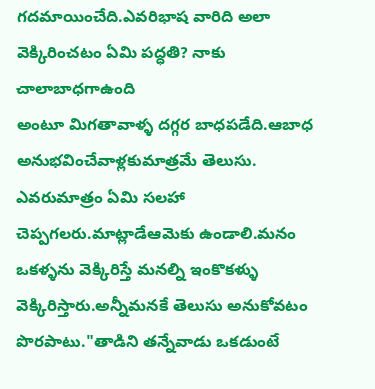గదమాయించేది.ఎవరిభాష వారిది అలా వెక్కిరించటం ఏమి పద్ధతి? నాకు చాలాబాధగాఉంది
అంటూ మిగతావాళ్ళ దగ్గర బాధపడేది.ఆబాధ అనుభవించేవాళ్లకుమాత్రమే తెలుసు. ఎవరుమాత్రం ఏమి సలహా చెప్పగలరు.మాట్లాడేఆమెకు ఉండాలి.మనం ఒకళ్ళను వెక్కిరిస్తే మనల్ని ఇంకొకళ్ళు వెక్కిరిస్తారు.అన్నీమనకే తెలుసు అనుకోవటం పొరపాటు."తాడిని తన్నేవాడు ఒకడుంటే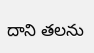దాని తలను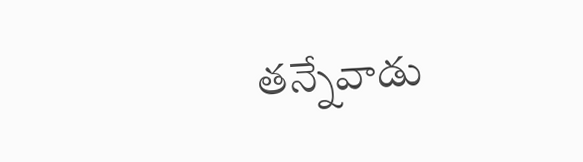తన్నేవాడు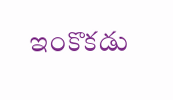ఇంకొకడు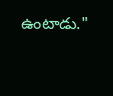ఉంటాడు."